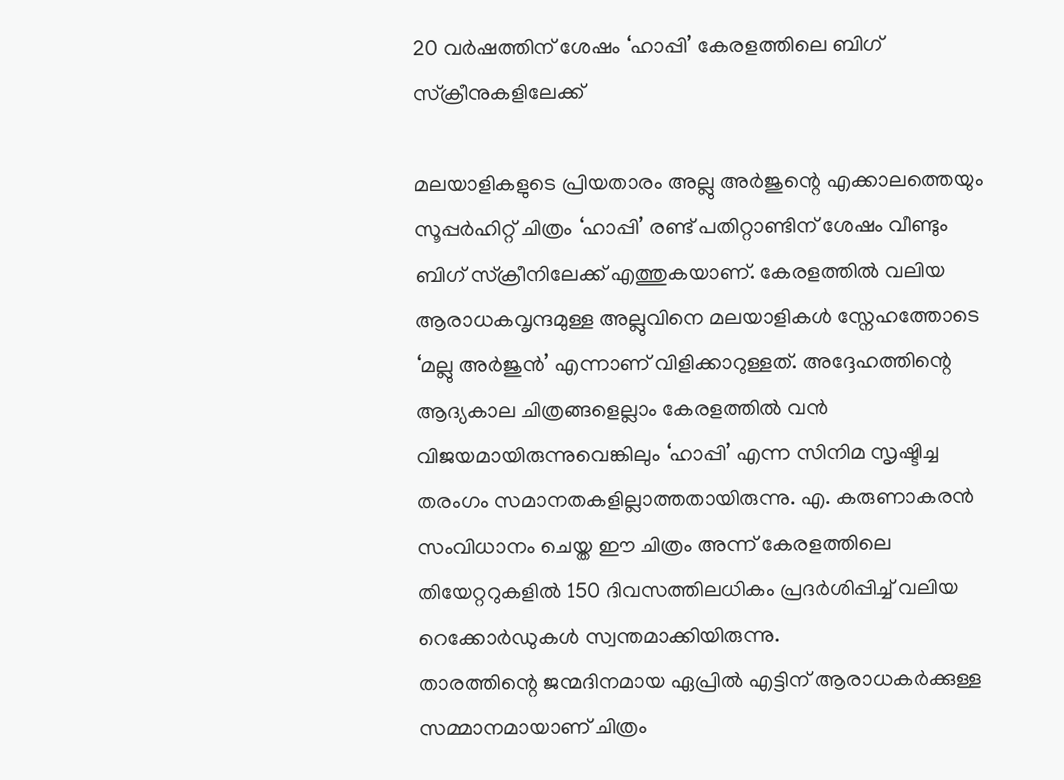20 വർഷത്തിന് ശേഷം ‘ഹാപ്പി’ കേരളത്തിലെ ബിഗ് സ്ക്രീനുകളിലേക്ക്

മലയാളികളുടെ പ്രിയതാരം അല്ലു അർജുന്റെ എക്കാലത്തെയും സൂപ്പർഹിറ്റ് ചിത്രം ‘ഹാപ്പി’ രണ്ട് പതിറ്റാണ്ടിന് ശേഷം വീണ്ടും ബിഗ് സ്ക്രീനിലേക്ക് എത്തുകയാണ്. കേരളത്തിൽ വലിയ ആരാധകവൃന്ദമുള്ള അല്ലുവിനെ മലയാളികൾ സ്നേഹത്തോടെ ‘മല്ലു അർജുൻ’ എന്നാണ് വിളിക്കാറുള്ളത്. അദ്ദേഹത്തിന്റെ ആദ്യകാല ചിത്രങ്ങളെല്ലാം കേരളത്തിൽ വൻ വിജയമായിരുന്നുവെങ്കിലും ‘ഹാപ്പി’ എന്ന സിനിമ സൃഷ്ടിച്ച തരംഗം സമാനതകളില്ലാത്തതായിരുന്നു. എ. കരുണാകരൻ സംവിധാനം ചെയ്ത ഈ ചിത്രം അന്ന് കേരളത്തിലെ തിയേറ്ററുകളിൽ 150 ദിവസത്തിലധികം പ്രദർശിപ്പിച്ച് വലിയ റെക്കോർഡുകൾ സ്വന്തമാക്കിയിരുന്നു.
താരത്തിന്റെ ജന്മദിനമായ ഏപ്രിൽ എട്ടിന് ആരാധകർക്കുള്ള സമ്മാനമായാണ് ചിത്രം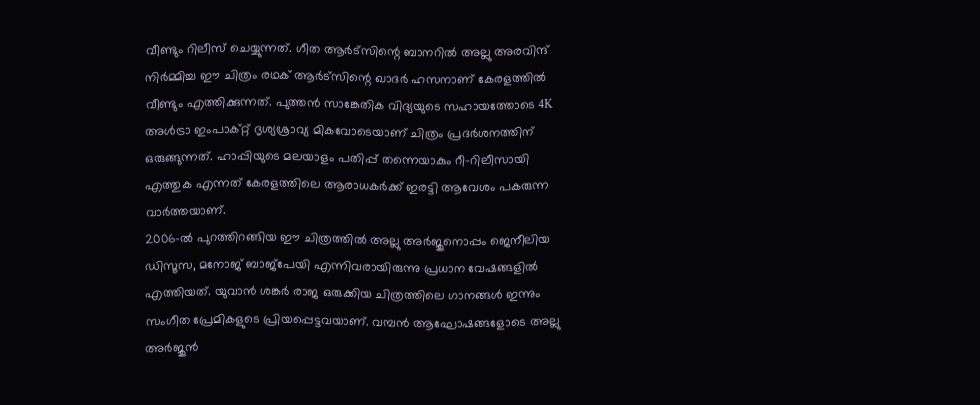വീണ്ടും റിലീസ് ചെയ്യുന്നത്. ഗീത ആർട്സിന്റെ ബാനറിൽ അല്ലു അരവിന്ദ് നിർമ്മിച്ച ഈ ചിത്രം രഥക് ആർട്സിന്റെ ഖാദർ ഹസനാണ് കേരളത്തിൽ വീണ്ടും എത്തിക്കുന്നത്. പുത്തൻ സാങ്കേതിക വിദ്യയുടെ സഹായത്തോടെ 4K അൾട്രാ ഇംപാക്റ്റ് ദൃശ്യശ്രാവ്യ മികവോടെയാണ് ചിത്രം പ്രദർശനത്തിന് ഒരുങ്ങുന്നത്. ഹാപ്പിയുടെ മലയാളം പതിപ്പ് തന്നെയാകും റീ-റിലീസായി എത്തുക എന്നത് കേരളത്തിലെ ആരാധകർക്ക് ഇരട്ടി ആവേശം പകരുന്ന വാർത്തയാണ്.
2006-ൽ പുറത്തിറങ്ങിയ ഈ ചിത്രത്തിൽ അല്ലു അർജുനൊപ്പം ജെനീലിയ ഡിസൂസ, മനോജ് ബാജ്പേയി എന്നിവരായിരുന്നു പ്രധാന വേഷങ്ങളിൽ എത്തിയത്. യുവാൻ ശങ്കർ രാജ ഒരുക്കിയ ചിത്രത്തിലെ ഗാനങ്ങൾ ഇന്നും സംഗീത പ്രേമികളുടെ പ്രിയപ്പെട്ടവയാണ്. വമ്പൻ ആഘോഷങ്ങളോടെ അല്ലു അർജുൻ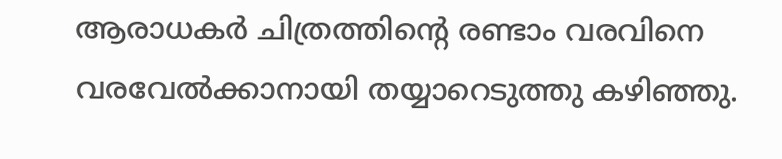ആരാധകർ ചിത്രത്തിന്റെ രണ്ടാം വരവിനെ വരവേൽക്കാനായി തയ്യാറെടുത്തു കഴിഞ്ഞു.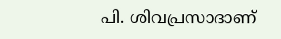പി. ശിവപ്രസാദാണ്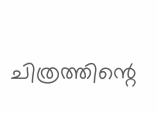ചിത്രത്തിന്റെ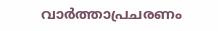വാർത്താപ്രചരണം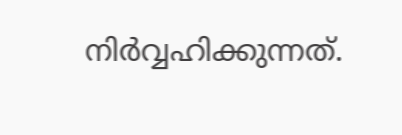നിർവ്വഹിക്കുന്നത്.